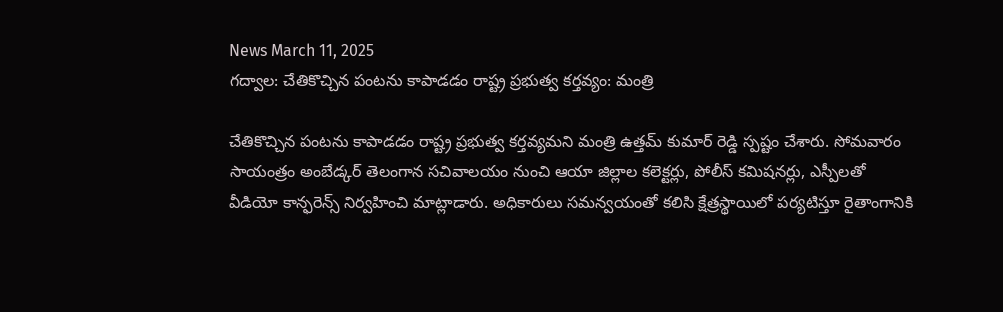News March 11, 2025
గద్వాల: చేతికొచ్చిన పంటను కాపాడడం రాష్ట్ర ప్రభుత్వ కర్తవ్యం: మంత్రి

చేతికొచ్చిన పంటను కాపాడడం రాష్ట్ర ప్రభుత్వ కర్తవ్యమని మంత్రి ఉత్తమ్ కుమార్ రెడ్డి స్పష్టం చేశారు. సోమవారం సాయంత్రం అంబేడ్కర్ తెలంగాన సచివాలయం నుంచి ఆయా జిల్లాల కలెక్టర్లు, పోలీస్ కమిషనర్లు, ఎస్పీలతో వీడియో కాన్ఫరెన్స్ నిర్వహించి మాట్లాడారు. అధికారులు సమన్వయంతో కలిసి క్షేత్రస్థాయిలో పర్యటిస్తూ రైతాంగానికి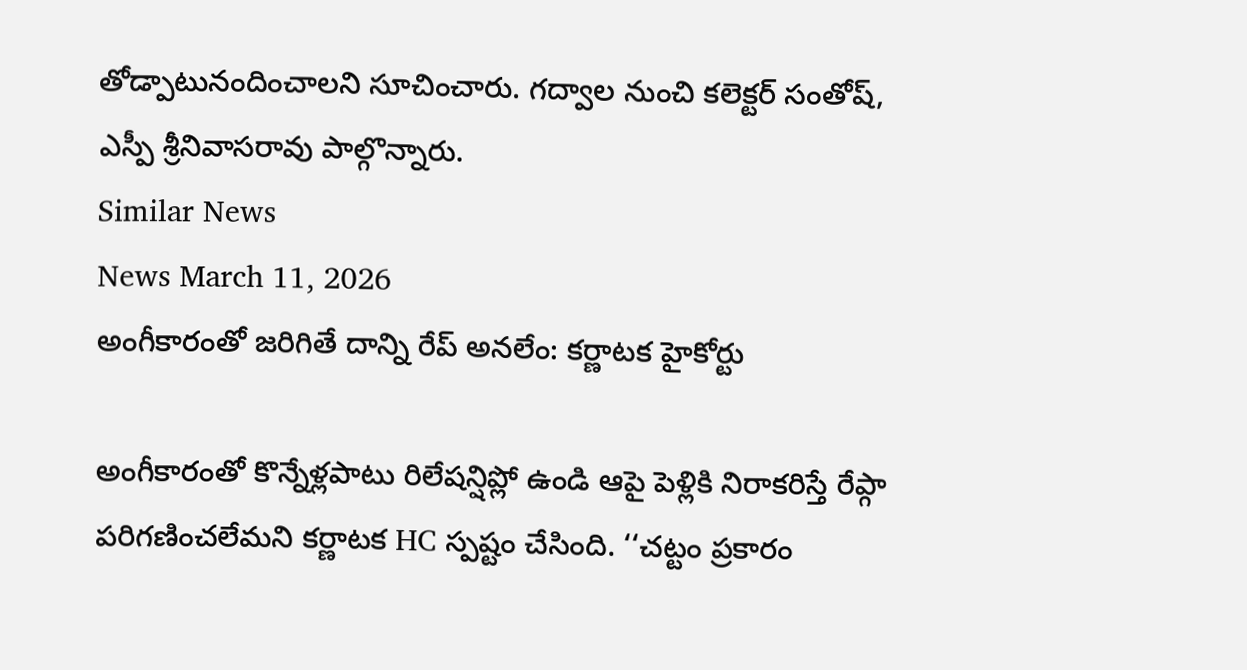తోడ్పాటునందించాలని సూచించారు. గద్వాల నుంచి కలెక్టర్ సంతోష్, ఎస్పీ శ్రీనివాసరావు పాల్గొన్నారు.
Similar News
News March 11, 2026
అంగీకారంతో జరిగితే దాన్ని రేప్ అనలేం: కర్ణాటక హైకోర్టు

అంగీకారంతో కొన్నేళ్లపాటు రిలేషన్షిప్లో ఉండి ఆపై పెళ్లికి నిరాకరిస్తే రేప్గా పరిగణించలేమని కర్ణాటక HC స్పష్టం చేసింది. ‘‘చట్టం ప్రకారం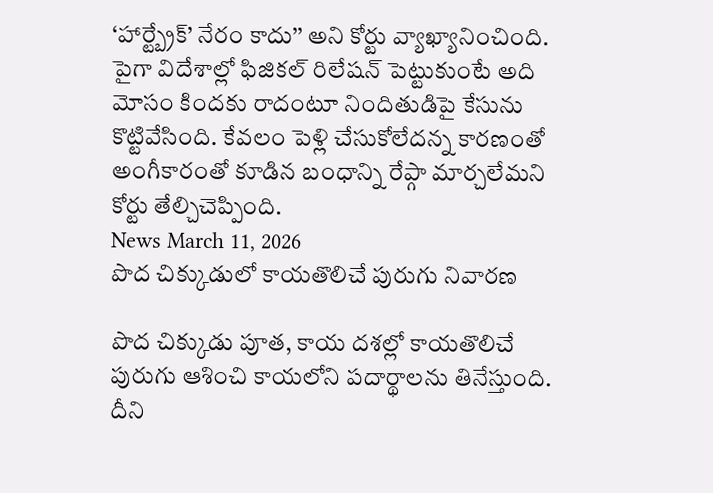‘హార్ట్బ్రేక్’ నేరం కాదు’’ అని కోర్టు వ్యాఖ్యానించింది. పైగా విదేశాల్లో ఫిజికల్ రిలేషన్ పెట్టుకుంటే అది మోసం కిందకు రాదంటూ నిందితుడిపై కేసును కొట్టివేసింది. కేవలం పెళ్లి చేసుకోలేదన్న కారణంతో అంగీకారంతో కూడిన బంధాన్ని రేప్గా మార్చలేమని కోర్టు తేల్చిచెప్పింది.
News March 11, 2026
పొద చిక్కుడులో కాయతొలిచే పురుగు నివారణ

పొద చిక్కుడు పూత, కాయ దశల్లో కాయతొలిచే పురుగు ఆశించి కాయలోని పదార్థాలను తినేస్తుంది. దీని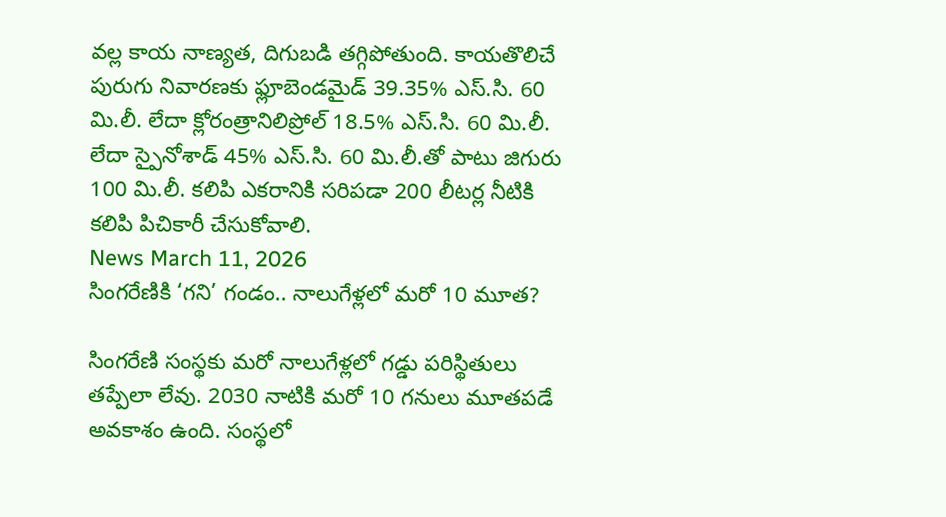వల్ల కాయ నాణ్యత, దిగుబడి తగ్గిపోతుంది. కాయతొలిచే పురుగు నివారణకు ఫ్లూబెండమైడ్ 39.35% ఎస్.సి. 60 మి.లీ. లేదా క్లోరంత్రానిలిప్రోల్ 18.5% ఎస్.సి. 60 మి.లీ. లేదా స్పైనోశాడ్ 45% ఎస్.సి. 60 మి.లీ.తో పాటు జిగురు 100 మి.లీ. కలిపి ఎకరానికి సరిపడా 200 లీటర్ల నీటికి కలిపి పిచికారీ చేసుకోవాలి.
News March 11, 2026
సింగరేణికి ‘గని’ గండం.. నాలుగేళ్లలో మరో 10 మూత?

సింగరేణి సంస్థకు మరో నాలుగేళ్లలో గడ్డు పరిస్థితులు తప్పేలా లేవు. 2030 నాటికి మరో 10 గనులు మూతపడే అవకాశం ఉంది. సంస్థలో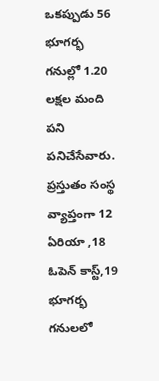ఒకప్పుడు 56 భూగర్భ గనుల్లో 1.20 లక్షల మంది పని పనిచేసేవారు. ప్రస్తుతం సంస్థ వ్యాప్తంగా 12 ఏరియా ,18 ఓపెన్ కాస్ట్,19 భూగర్భ గనులలో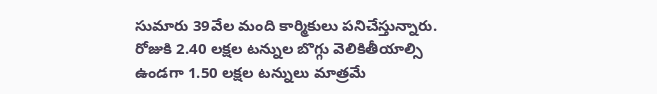సుమారు 39వేల మంది కార్మికులు పనిచేస్తున్నారు. రోజుకి 2.40 లక్షల టన్నుల బొగ్గు వెలికితీయాల్సి ఉండగా 1.50 లక్షల టన్నులు మాత్రమే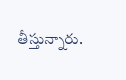తీస్తున్నారు.